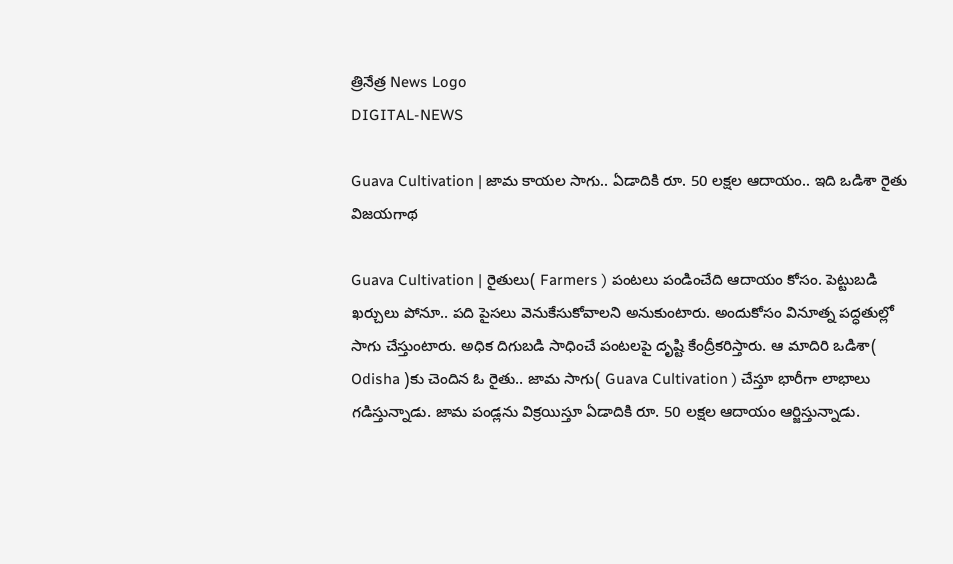త్రినేత్ర News Logo
DIGITAL-NEWS

Guava Cultivation | జామ కాయ‌ల‌ సాగు.. ఏడాదికి రూ. 50 ల‌క్ష‌ల ఆదాయం.. ఇది ఒడిశా రైతు విజ‌య‌గాథ‌

Guava Cultivation | రైతులు( Farmers ) పంట‌లు పండించేది ఆదాయం కోసం. పెట్టుబ‌డి ఖ‌ర్చులు పోనూ.. ప‌ది పైస‌లు వెనుకేసుకోవాల‌ని అనుకుంటారు. అందుకోసం వినూత్న ప‌ద్ధ‌తుల్లో సాగు చేస్తుంటారు. అధిక దిగుబ‌డి సాధించే పంట‌ల‌పై దృష్టి కేంద్రీక‌రిస్తారు. ఆ మాదిరి ఒడిశా( Odisha )కు చెందిన ఓ రైతు.. జామ సాగు( Guava Cultivation ) చేస్తూ భారీగా లాభాలు గ‌డిస్తున్నాడు. జామ పండ్ల‌ను విక్ర‌యిస్తూ ఏడాదికి రూ. 50 ల‌క్ష‌ల ఆదాయం ఆర్జిస్తున్నాడు.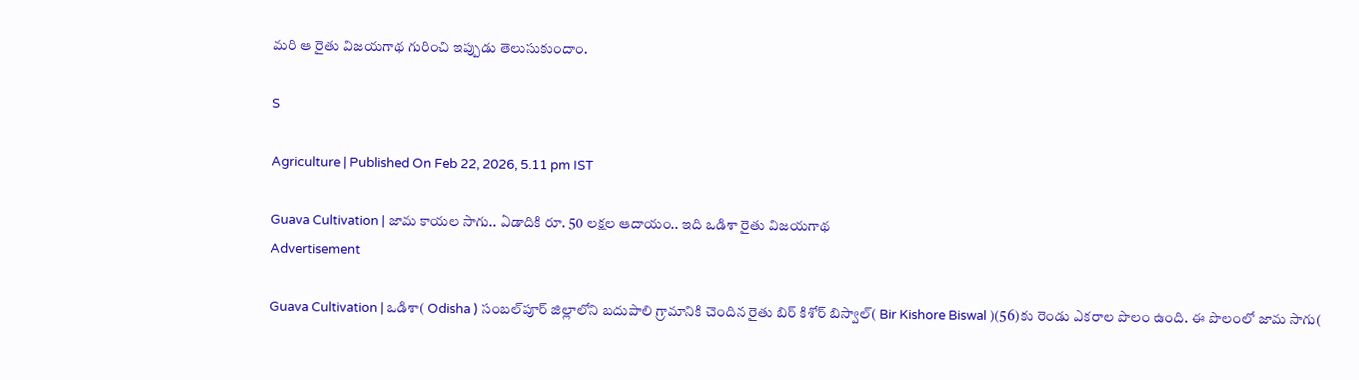మ‌రి ఆ రైతు విజ‌య‌గాథ గురించి ఇప్పుడు తెలుసుకుందాం.

S

Agriculture | Published On Feb 22, 2026, 5.11 pm IST

Guava Cultivation | జామ కాయ‌ల‌ సాగు.. ఏడాదికి రూ. 50 ల‌క్ష‌ల ఆదాయం.. ఇది ఒడిశా రైతు విజ‌య‌గాథ‌
Advertisement

Guava Cultivation | ఒడిశా( Odisha ) సంబ‌ల్‌పూర్ జిల్లాలోని బ‌దుపాలి గ్రామానికి చెందిన రైతు బిర్ కిశోర్ బిస్వాల్‌( Bir Kishore Biswal )(56)కు రెండు ఎక‌రాల పొలం ఉంది. ఈ పొలంలో జామ సాగు(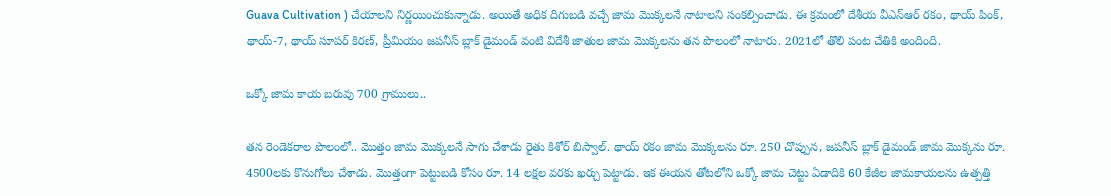Guava Cultivation ) చేయాల‌ని నిర్ణ‌యించుకున్నాడు. అయితే అధిక దిగుబ‌డి వ‌చ్చే జామ మొక్కల‌నే నాటాల‌ని సంకల్పించాడు. ఈ క్ర‌మంలో దేశీయ వీఎన్ఆర్ ర‌కం, థాయ్ పింక్, థాయ్-7, థాయ్ సూప‌ర్ కిర‌ణ్‌, ప్రీమియం జ‌ప‌నీస్ బ్లాక్ డైమండ్ వంటి విదేశీ జాతుల జామ మొక్క‌ల‌ను త‌న పొలంలో నాటారు. 2021లో తొలి పంట చేతికి అందింది.

ఒక్కో జామ కాయ బ‌రువు 700 గ్రాములు..

త‌న రెండెక‌రాల పొలంలో.. మొత్తం జామ మొక్క‌ల‌నే సాగు చేశాడు రైతు కిశోర్ బిస్వాల్. థాయ్ ర‌కం జామ మొక్క‌ల‌ను రూ. 250 చొప్పున‌, జ‌ప‌నీస్ బ్లాక్ డైమండ్ జామ మొక్క‌ను రూ. 4500ల‌కు కొనుగోలు చేశాడు. మొత్తంగా పెట్టుబ‌డి కోసం రూ. 14 ల‌క్ష‌ల వ‌ర‌కు ఖ‌ర్చు పెట్టాడు. ఇక ఈయ‌న తోట‌లోని ఒక్కో జామ చెట్టు ఏడాదికి 60 కేజీల జామ‌కాయ‌ల‌ను ఉత్ప‌త్తి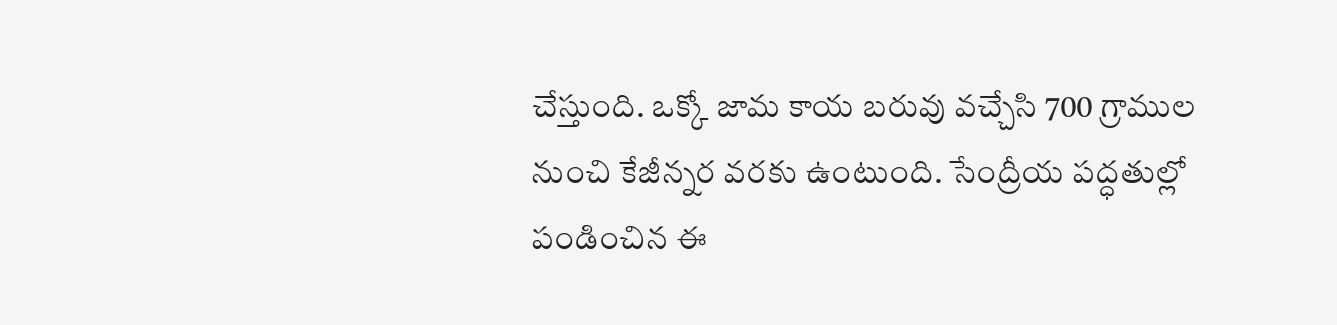చేస్తుంది. ఒక్కో జామ కాయ బ‌రువు వ‌చ్చేసి 700 గ్రాముల నుంచి కేజీన్న‌ర వ‌ర‌కు ఉంటుంది. సేంద్రీయ ప‌ద్ధ‌తుల్లో పండించిన ఈ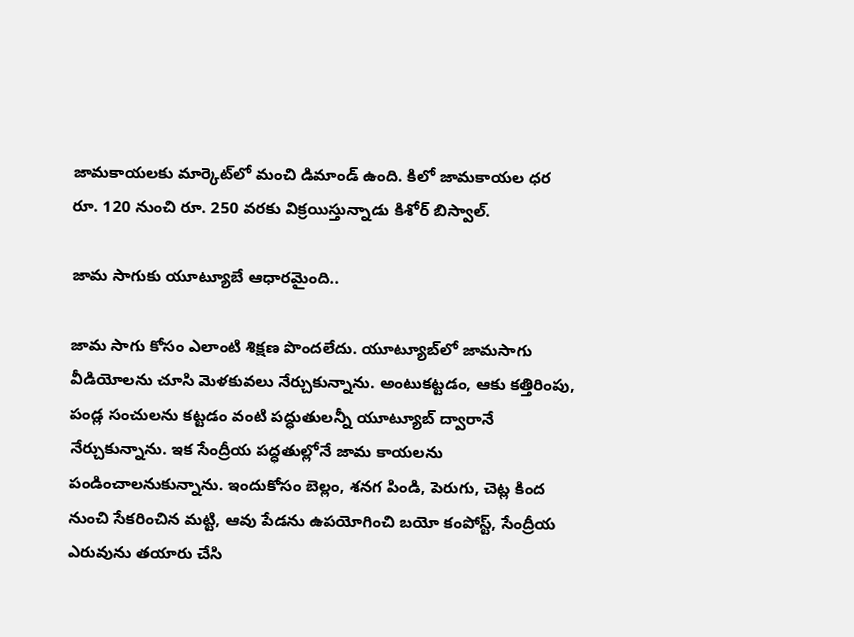జామ‌కాయ‌ల‌కు మార్కెట్‌లో మంచి డిమాండ్ ఉంది. కిలో జామ‌కాయ‌ల ధ‌ర రూ. 120 నుంచి రూ. 250 వ‌ర‌కు విక్ర‌యిస్తున్నాడు కిశోర్ బిస్వాల్.

జామ సాగుకు యూట్యూబే ఆధార‌మైంది..

జామ సాగు కోసం ఎలాంటి శిక్ష‌ణ పొంద‌లేదు. యూట్యూబ్‌లో జామ‌సాగు వీడియోల‌ను చూసి మెళ‌కువ‌లు నేర్చుకున్నాను. అంటుక‌ట్ట‌డం, ఆకు క‌త్తిరింపు, పండ్ల సంచుల‌ను క‌ట్ట‌డం వంటి ప‌ద్ధుతుల‌న్నీ యూట్యూబ్ ద్వారానే నేర్చుకున్నాను. ఇక సేంద్రీయ ప‌ద్ధతుల్లోనే జామ కాయ‌ల‌ను పండించాల‌నుకున్నాను. ఇందుకోసం బెల్లం, శనగ పిండి, పెరుగు, చెట్ల కింద నుంచి సేకరించిన మట్టి, ఆవు పేడను ఉపయోగించి బయో కంపోస్ట్, సేంద్రీయ ఎరువును తయారు చేసి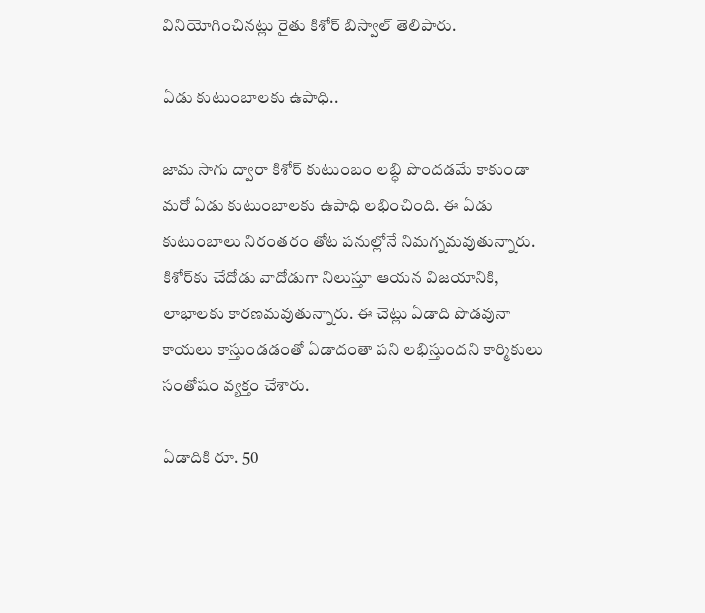వినియోగించిన‌ట్లు రైతు కిశోర్ బిస్వాల్ తెలిపారు.

ఏడు కుటుంబాల‌కు ఉపాధి..

జామ సాగు ద్వారా కిశోర్ కుటుంబం ల‌బ్ధి పొంద‌డ‌మే కాకుండా మ‌రో ఏడు కుటుంబాల‌కు ఉపాధి ల‌భించింది. ఈ ఏడు కుటుంబాలు నిరంత‌రం తోట ప‌నుల్లోనే నిమ‌గ్న‌మ‌వుతున్నారు. కిశోర్‌కు చేదోడు వాదోడుగా నిలుస్తూ ఆయ‌న విజ‌యానికి, లాభాల‌కు కార‌ణ‌మ‌వుతున్నారు. ఈ చెట్లు ఏడాది పొడ‌వునా కాయ‌లు కాస్తుండ‌డంతో ఏడాదంతా ప‌ని ల‌భిస్తుంద‌ని కార్మికులు సంతోషం వ్య‌క్తం చేశారు.

ఏడాదికి రూ. 50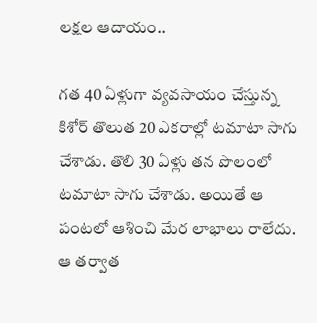ల‌క్ష‌ల ఆదాయం..

గత 40 ఏళ్లుగా వ్యవసాయం చేస్తున్న కిశోర్ తొలుత 20 ఎకరాల్లో టమాటా సాగు చేశాడు. తొలి 30 ఏళ్లు తన పొలంలో టమాటా సాగు చేశాడు. అయితే ఆ పంటలో ఆశించి మేర లాభాలు రాలేదు. ఆ తర్వాత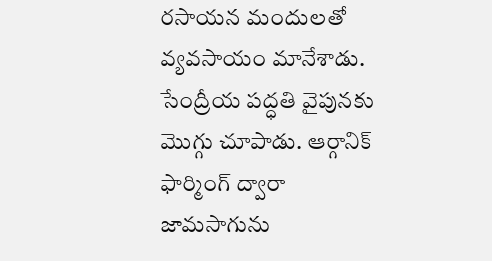రసాయన మందులతో వ్యవసాయం మానేశాడు. సేంద్రీయ పద్ధతి వైపునకు మొగ్గు చూపాడు. ఆర్గానిక్ ఫార్మింగ్ ద్వారా జామసాగును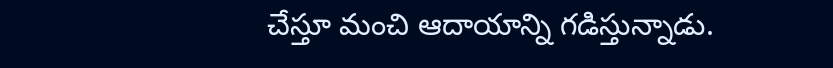చేస్తూ మంచి ఆదాయాన్ని గడిస్తున్నాడు.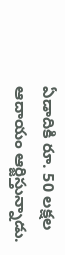ఏడాదికి రూ. 50 ల‌క్ష‌ల ఆదాయం ఆర్జిస్తున్నాడు.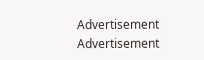Advertisement
Advertisement